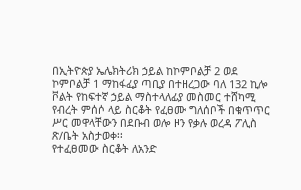በኢትዮጵያ ኤሌክትሪክ ኃይል ከኮምቦልቻ 2 ወደ ኮምቦልቻ 1 ማከፋፈያ ጣቢያ በተዘረጋው ባለ 132 ኪሎ ቮልት የከፍተኛ ኃይል ማስተላለፊያ መስመር ተሸካሚ የብረት ምሰሶ ላይ ስርቆት የፈፀሙ ግለሰቦች በቁጥጥር ሥር መዋላቸውን በደቡብ ወሎ ዞን የቃሉ ወረዳ ፖሊስ ጽ/ቤት አስታወቀ፡፡
የተፈፀመው ስርቆት ለአንድ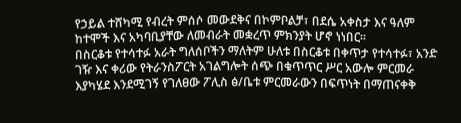የኃይል ተሸካሚ የብረት ምሰሶ መውደቅና በኮምቦልቻ፣ በደሴ አቀስታ እና ዓለም ከተሞች እና አካባቢያቸው ለመብራት መቋረጥ ምክንያት ሆኖ ነነበር፡፡
በስርቆቱ የተሳተፉ አራት ግለሰቦችን ማለትም ሁለቱ በስርቆቱ በቀጥታ የተሳተፉ፣ አንድ ገዥ እና ቀሪው የትራንስፖርት አገልግሎት ሰጭ በቁጥጥር ሥር አውሎ ምርመራ እያካሄደ እንደሚገኝ የገለፀው ፖሊስ ፅ/ቤቱ ምርመራውን በፍጥነት በማጠናቀቅ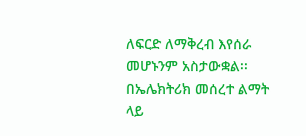ለፍርድ ለማቅረብ እየሰራ መሆኑንም አስታውቋል፡፡
በኤሌክትሪክ መሰረተ ልማት ላይ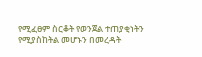የሚፈፀም ስርቆት የወንጀል ተጠያቂነትን የሚያስከትል መሆኑን በመረዳት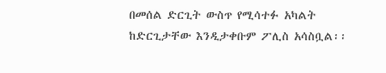በመሰል ድርጊት ውስጥ የሚሳተፉ አካልት ከድርጊታቸው እንዲታቀቡም ፖሊስ አሳስቧል፡፡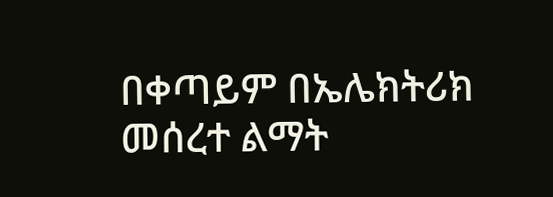በቀጣይም በኤሌክትሪክ መሰረተ ልማት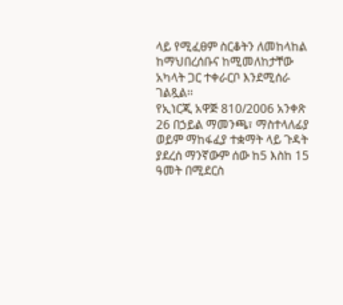ላይ የሚፈፀም ስርቆትን ለመከላከል ከማህበረሰቡና ከሚመለከታቸው አካላት ጋር ተቀራርቦ እንደሚሰራ ገልጿል፡፡
የኢነርጂ አዋጅ 810/2006 አንቀጽ 26 በኃይል ማመንጫ፣ ማስተላለፊያ ወይም ማከፋፈያ ተቋማት ላይ ጉዳት ያደረሰ ማንኛውም ሰው ከ5 እስከ 15 ዓመት በሚደርስ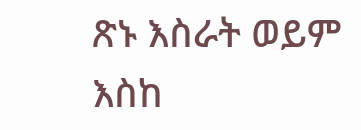ጽኑ እስራት ወይም እስከ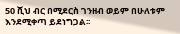50 ሺህ ብር በሚደርስ ገንዘብ ወይም በሁለቱም እንደሚቀጣ ይደነግጋል፡፡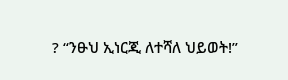? “ንፁህ ኢነርጂ ለተሻለ ህይወት!”